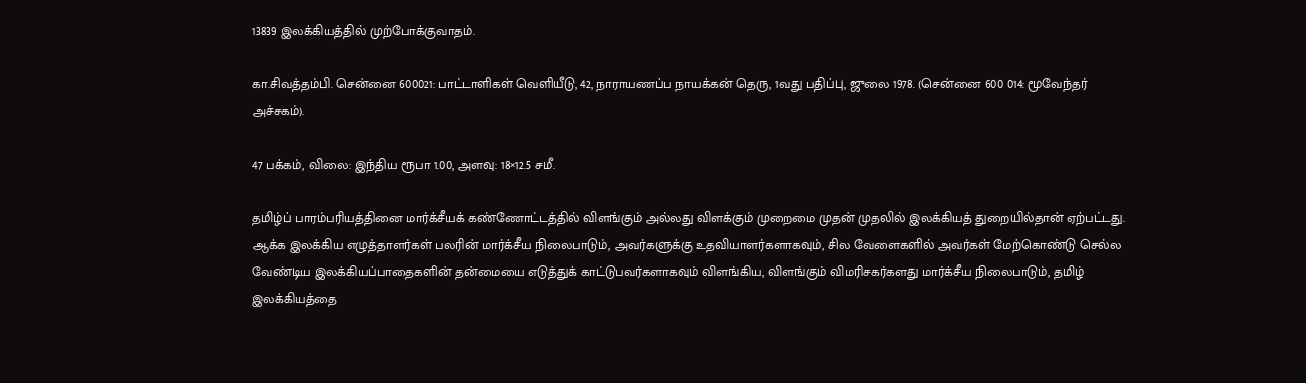13839 இலக்கியத்தில் முற்போக்குவாதம்.

கா.சிவத்தம்பி. சென்னை 600021: பாட்டாளிகள் வெளியீடு, 42, நாராயணப்ப நாயக்கன் தெரு, 1வது பதிப்பு, ஜுலை 1978. (சென்னை 600 014: மூவேந்தர் அச்சகம்).

47 பக்கம், விலை: இந்திய ரூபா 1.00, அளவு: 18×12.5 சமீ.

தமிழ்ப் பாரம்பரியத்தினை மார்க்சீயக் கண்ணோட்டத்தில் விளங்கும் அல்லது விளக்கும் முறைமை முதன் முதலில் இலக்கியத் துறையில்தான் ஏற்பட்டது. ஆக்க இலக்கிய எழுத்தாளர்கள் பலரின் மார்க்சீய நிலைபாடும், அவர்களுக்கு உதவியாளர்களாகவும், சில வேளைகளில் அவர்கள் மேற்கொண்டு செல்ல வேண்டிய இலக்கியப்பாதைகளின் தன்மையை எடுத்துக் காட்டுபவர்களாகவும் விளங்கிய, விளங்கும் விமரிசகர்களது மார்க்சீய நிலைபாடும், தமிழ் இலக்கியத்தை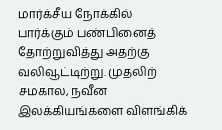மார்க்சீய நோக்கில் பார்க்கும் பண்பினைத் தோற்றுவித்து அதற்கு வலிவூட்டிற்று. முதலிற் சமகால, நவீன இலக்கியங்களை விளங்கிக்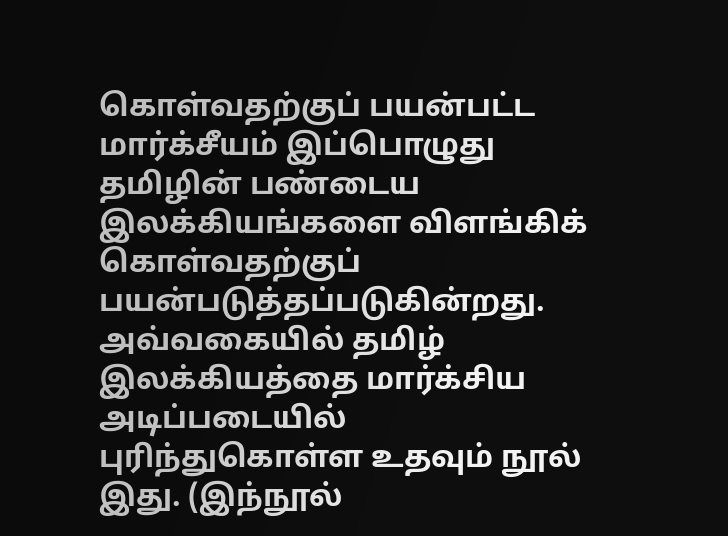கொள்வதற்குப் பயன்பட்ட மார்க்சீயம் இப்பொழுது தமிழின் பண்டைய இலக்கியங்களை விளங்கிக் கொள்வதற்குப் பயன்படுத்தப்படுகின்றது. அவ்வகையில் தமிழ் இலக்கியத்தை மார்க்சிய அடிப்படையில் புரிந்துகொள்ள உதவும் நூல் இது. (இந்நூல்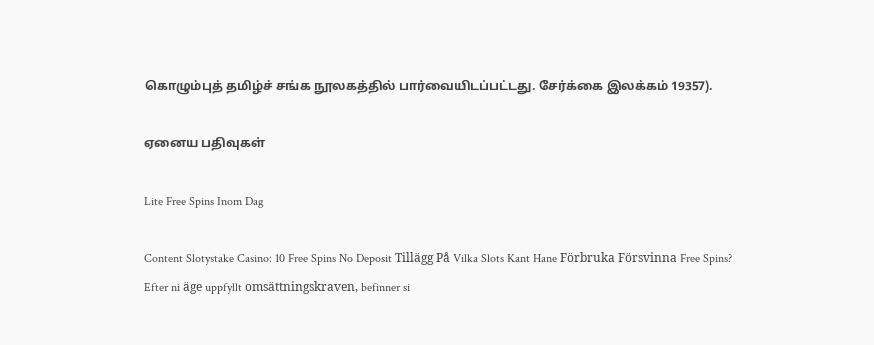கொழும்புத் தமிழ்ச் சங்க நூலகத்தில் பார்வையிடப்பட்டது. சேர்க்கை இலக்கம் 19357).

ஏனைய பதிவுகள்

Lite Free Spins Inom Dag

Content Slotystake Casino: 10 Free Spins No Deposit Tillägg På Vilka Slots Kant Hane Förbruka Försvinna Free Spins? Efter ni äge uppfyllt omsättningskraven, befinner si